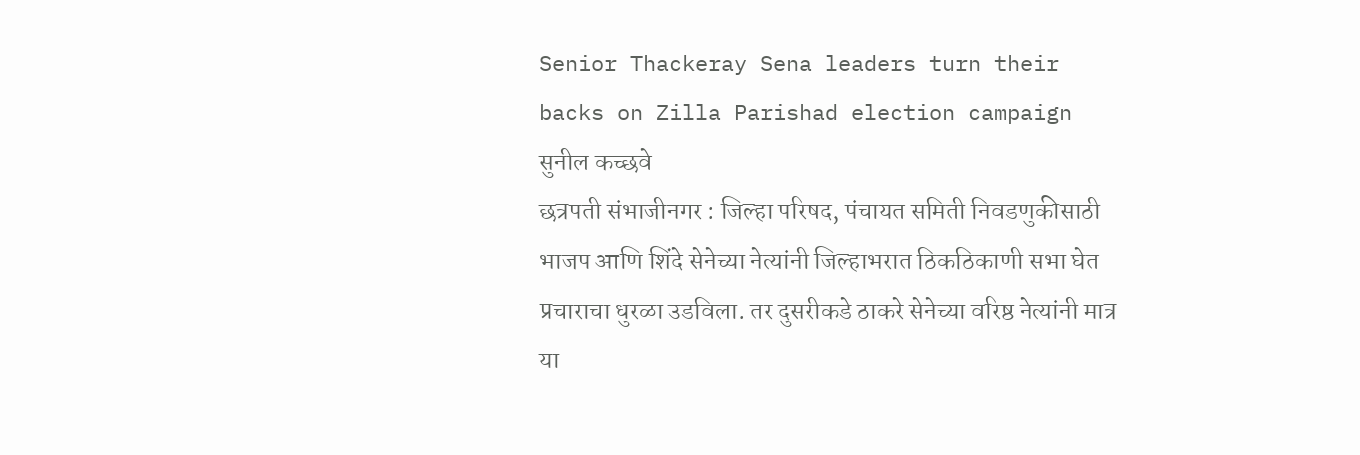Senior Thackeray Sena leaders turn their backs on Zilla Parishad election campaign
सुनील कच्छवे
छत्रपती संभाजीनगर : जिल्हा परिषद, पंचायत समिती निवडणुकीसाठी भाजप आणि शिंदे सेनेच्या नेत्यांनी जिल्हाभरात ठिकठिकाणी सभा घेत प्रचाराचा धुरळा उडविला. तर दुसरीकडे ठाकरे सेनेच्या वरिष्ठ नेत्यांनी मात्र या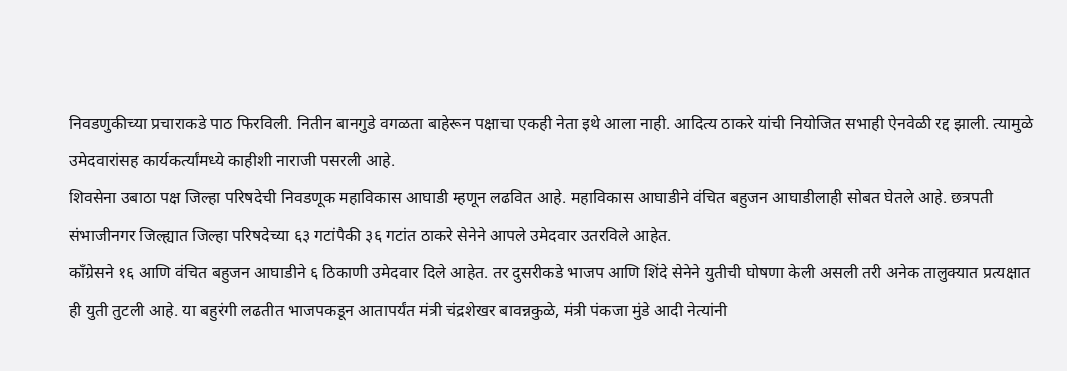निवडणुकीच्या प्रचाराकडे पाठ फिरविली. नितीन बानगुडे वगळता बाहेरून पक्षाचा एकही नेता इथे आला नाही. आदित्य ठाकरे यांची नियोजित सभाही ऐनवेळी रद्द झाली. त्यामुळे उमेदवारांसह कार्यकर्त्यांमध्ये काहीशी नाराजी पसरली आहे.
शिवसेना उबाठा पक्ष जिल्हा परिषदेची निवडणूक महाविकास आघाडी म्हणून लढवित आहे. महाविकास आघाडीने वंचित बहुजन आघाडीलाही सोबत घेतले आहे. छत्रपती संभाजीनगर जिल्ह्यात जिल्हा परिषदेच्या ६३ गटांपैकी ३६ गटांत ठाकरे सेनेने आपले उमेदवार उतरविले आहेत.
कॉंग्रेसने १६ आणि वंचित बहुजन आघाडीने ६ ठिकाणी उमेदवार दिले आहेत. तर दुसरीकडे भाजप आणि शिंदे सेनेने युतीची घोषणा केली असली तरी अनेक तालुक्यात प्रत्यक्षात ही युती तुटली आहे. या बहुरंगी लढतीत भाजपकडून आतापर्यंत मंत्री चंद्रशेखर बावन्नकुळे, मंत्री पंकजा मुंडे आदी नेत्यांनी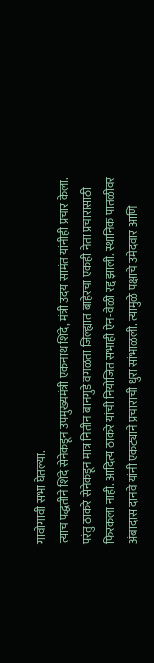गावोगावी सभा घेतल्या.
त्याच पद्धतीने शिंदे सेनेकडून उपमुख्यमंत्री एकनाथ शिंदे, मंत्री उदय सामंत यांनीही प्रचार केला. परंतु ठाकरे सेनेकडून मात्र नितीन बानगुडे वगळता जिल्ह्यात बाहेरचा एकही नेता प्रचारासाठी फिरकला नाही. आदित्य ठाकरे यांची नियोजित सभाही ऐन-वेळी रद्द झाली. स्थानिक पातळीवर अंबादास दानवे यांनी एकट्याने प्रचाराची धुरा सांभाळली. त्यामुळे पक्षाचे उमेदवार आणि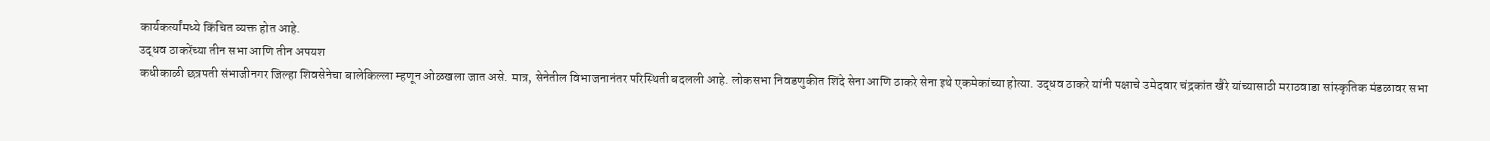कार्यकर्त्यांमध्ये किंचित व्यक्त होत आहे.
उद्धव ठाकरेंच्या तीन सभा आणि तीन अपयश
कधीकाळी छत्रपती संभाजीनगर जिल्हा शिवसेनेचा बालेकिल्ला म्हणून ओळखला जात असे. मात्र, सेनेतील विभाजनानंतर परिस्थिती बदलली आहे. लोकसभा निवडणुकीत शिंदे सेना आणि ठाकरे सेना इथे एकमेकांच्या होत्या. उद्धव ठाकरे यांनी पक्षाचे उमेदवार चंद्रकांत खैरे यांच्यासाठी मराठवाडा सांस्कृतिक मंडळावर सभा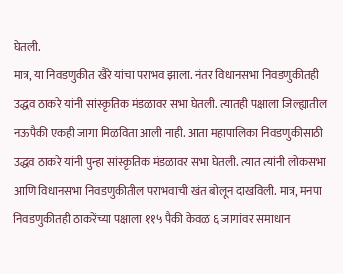घेतली.
मात्र, या निवडणुकीत खैरे यांचा पराभव झाला. नंतर विधानसभा निवडणुकीतही उद्धव ठाकरे यांनी सांस्कृतिक मंडळावर सभा घेतली. त्यातही पक्षाला जिल्ह्यातील नऊपैकी एकही जागा मिळविता आली नाही. आता महापालिका निवडणुकीसाठी उद्धव ठाकरे यांनी पुन्हा सांस्कृतिक मंडळावर सभा घेतली. त्यात त्यांनी लोकसभा आणि विधानसभा निवडणुकीतील पराभवाची खंत बोलून दाखविली. मात्र, मनपा निवडणुकीतही ठाकरेंच्या पक्षाला ११५ पैकी केवळ ६ जागांवर समाधान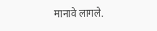मानावे लागले.